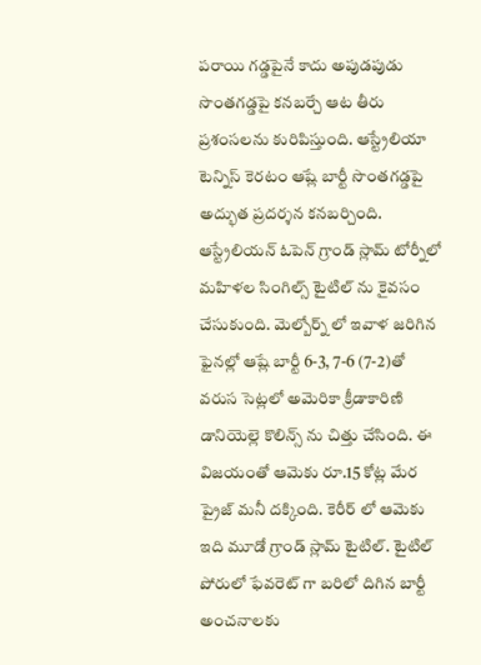పరాయి గడ్డపైనే కాదు అపుడపుడు సొంతగడ్డపై కనబర్చే ఆట తీరు ప్రశంసలను కురిపిస్తుంది. ఆస్ట్రేలియా టెన్నిస్ కెరటం ఆష్లే బార్టీ సొంతగడ్డపై అద్భుత ప్రదర్శన కనబర్చింది. ఆస్ట్రేలియన్ ఓపెన్ గ్రాండ్ స్లామ్ టోర్నీలో మహిళల సింగిల్స్ టైటిల్ ను కైవసం చేసుకుంది. మెల్బోర్న్ లో ఇవాళ జరిగిన ఫైనల్లో ఆష్లే బార్టీ 6-3, 7-6 (7-2)తో వరుస సెట్లలో అమెరికా క్రీడాకారిణి డానియెల్లె కొలిన్స్ ను చిత్తు చేసింది. ఈ విజయంతో ఆమెకు రూ.15 కోట్ల మేర ప్రైజ్ మనీ దక్కింది. కెరీర్ లో ఆమెకు ఇది మూడో గ్రాండ్ స్లామ్ టైటిల్. టైటిల్ పోరులో ఫేవరెట్ గా బరిలో దిగిన బార్టీ అంచనాలకు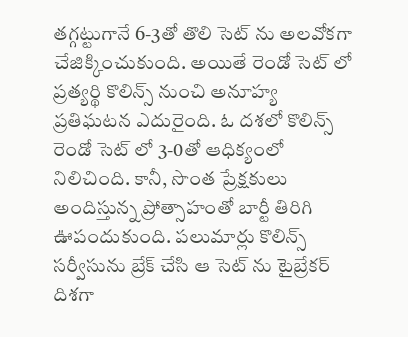తగ్గట్టుగానే 6-3తో తొలి సెట్ ను అలవోకగా చేజిక్కించుకుంది. అయితే రెండో సెట్ లో ప్రత్యర్థి కొలిన్స్ నుంచి అనూహ్య ప్రతిఘటన ఎదురైంది. ఓ దశలో కొలిన్స్ రెండో సెట్ లో 3-0తో ఆధిక్యంలో నిలిచింది. కానీ, సొంత ప్రేక్షకులు అందిస్తున్న ప్రోత్సాహంతో బార్టీ తిరిగి ఊపందుకుంది. పలుమార్లు కొలిన్స్ సర్వీసును బ్రేక్ చేసి ఆ సెట్ ను టైబ్రేకర్ దిశగా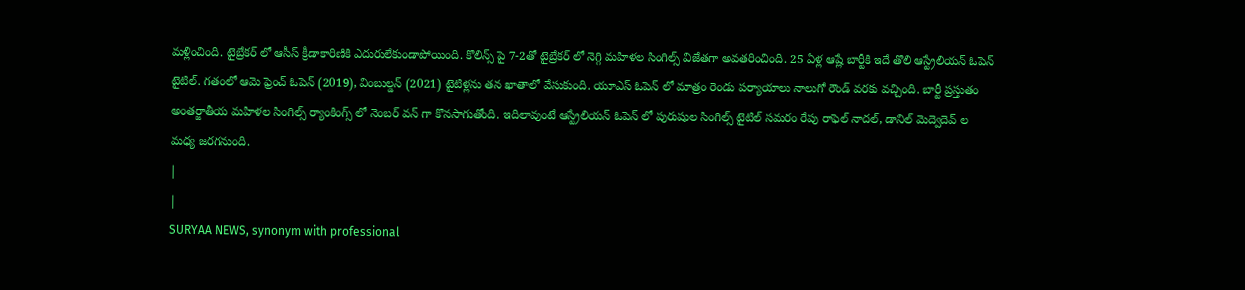మళ్లించింది. టైబ్రేకర్ లో ఆసీస్ క్రీడాకారిణికి ఎదురులేకుండాపోయింది. కొలిన్స్ పై 7-2తో టైబ్రేకర్ లో నెగ్గి మహిళల సింగిల్స్ విజేతగా అవతరించింది. 25 ఏళ్ల ఆష్లే బార్టీకి ఇదే తొలి ఆస్ట్రేలియన్ ఓపెన్ టైటిల్. గతంలో ఆమె ఫ్రెంచ్ ఓపెన్ (2019), వింబుల్డన్ (2021) టైటిళ్లను తన ఖాతాలో వేసుకుంది. యూఎస్ ఓపెన్ లో మాత్రం రెండు పర్యాయాలు నాలుగో రౌండ్ వరకు వచ్చింది. బార్టీ ప్రస్తుతం అంతర్జాతీయ మహిళల సింగిల్స్ ర్యాంకింగ్స్ లో నెంబర్ వన్ గా కొనసాగుతోంది. ఇదిలావుంటే ఆస్ట్రేలియన్ ఓపెన్ లో పురుషుల సింగిల్స్ టైటిల్ సమరం రేపు రాఫెల్ నాదల్, డానిల్ మెద్వెదెవ్ ల మధ్య జరగనుంది.
|
|
SURYAA NEWS, synonym with professional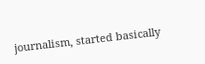journalism, started basically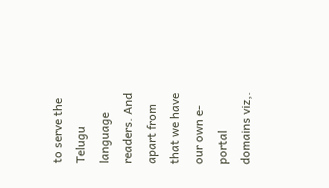to serve the Telugu language readers. And apart from that we have our own e-portal domains viz,.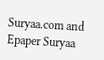Suryaa.com and Epaper Suryaa